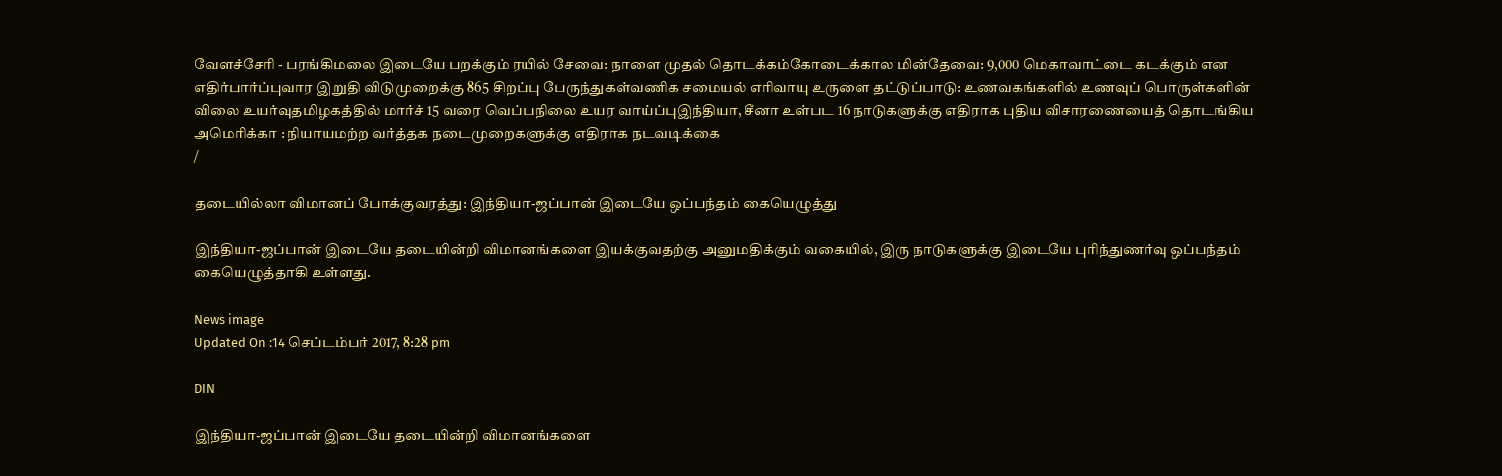வேளச்சேரி - பரங்கிமலை இடையே பறக்கும் ரயில் சேவை: நாளை முதல் தொடக்கம்கோடைக்கால மின்தேவை: 9,000 மெகாவாட்டை கடக்கும் என எதிர்பார்ப்புவார இறுதி விடுமுறைக்கு 865 சிறப்பு பேருந்துகள்வணிக சமையல் எரிவாயு உருளை தட்டுப்பாடு: உணவகங்களில் உணவுப் பொருள்களின் விலை உயர்வுதமிழகத்தில் மார்ச் 15 வரை வெப்பநிலை உயர வாய்ப்புஇந்தியா, சீனா உள்பட 16 நாடுகளுக்கு எதிராக புதிய விசாரணையைத் தொடங்கிய அமெரிக்கா : நியாயமற்ற வர்த்தக நடைமுறைகளுக்கு எதிராக நடவடிக்கை
/

தடையில்லா விமானப் போக்குவரத்து: இந்தியா-ஜப்பான் இடையே ஒப்பந்தம் கையெழுத்து

இந்தியா-ஜப்பான் இடையே தடையின்றி விமானங்களை இயக்குவதற்கு அனுமதிக்கும் வகையில், இரு நாடுகளுக்கு இடையே புரிந்துணர்வு ஒப்பந்தம் கையெழுத்தாகி உள்ளது.

News image
Updated On :14 செப்டம்பர் 2017, 8:28 pm

DIN

இந்தியா-ஜப்பான் இடையே தடையின்றி விமானங்களை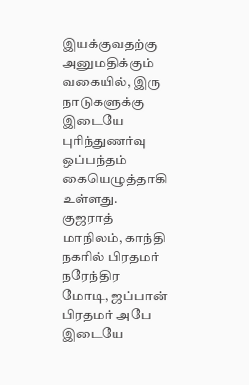இயக்குவதற்கு அனுமதிக்கும் வகையில், இரு நாடுகளுக்கு இடையே புரிந்துணர்வு ஒப்பந்தம் கையெழுத்தாகி உள்ளது.
குஜராத் மாநிலம், காந்தி நகரில் பிரதமர் நரேந்திர மோடி, ஜப்பான் பிரதமர் அபே இடையே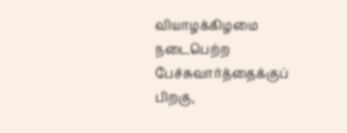வியாழக்கிழமை நடைபெற்ற பேச்சுவார்த்தைக்குப் பிறகு,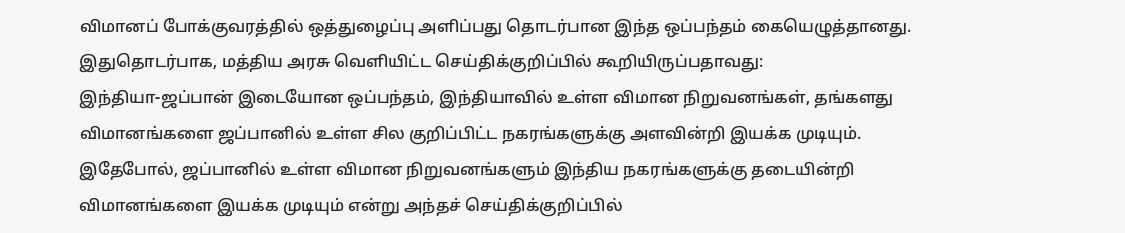விமானப் போக்குவரத்தில் ஒத்துழைப்பு அளிப்பது தொடர்பான இந்த ஒப்பந்தம் கையெழுத்தானது.
இதுதொடர்பாக, மத்திய அரசு வெளியிட்ட செய்திக்குறிப்பில் கூறியிருப்பதாவது:
இந்தியா-ஜப்பான் இடையோன ஒப்பந்தம், இந்தியாவில் உள்ள விமான நிறுவனங்கள், தங்களது விமானங்களை ஜப்பானில் உள்ள சில குறிப்பிட்ட நகரங்களுக்கு அளவின்றி இயக்க முடியும். இதேபோல், ஜப்பானில் உள்ள விமான நிறுவனங்களும் இந்திய நகரங்களுக்கு தடையின்றி விமானங்களை இயக்க முடியும் என்று அந்தச் செய்திக்குறிப்பில்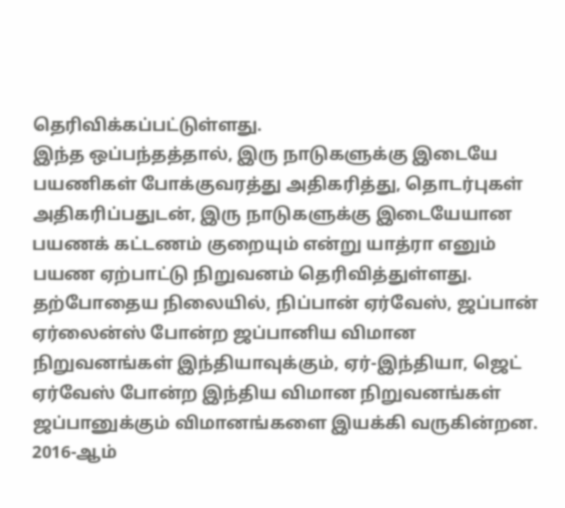தெரிவிக்கப்பட்டுள்ளது.
இந்த ஒப்பந்தத்தால், இரு நாடுகளுக்கு இடையே பயணிகள் போக்குவரத்து அதிகரித்து, தொடர்புகள் அதிகரிப்பதுடன், இரு நாடுகளுக்கு இடையேயான பயணக் கட்டணம் குறையும் என்று யாத்ரா எனும் பயண ஏற்பாட்டு நிறுவனம் தெரிவித்துள்ளது.
தற்போதைய நிலையில், நிப்பான் ஏர்வேஸ், ஜப்பான் ஏர்லைன்ஸ் போன்ற ஜப்பானிய விமான நிறுவனங்கள் இந்தியாவுக்கும், ஏர்-இந்தியா, ஜெட் ஏர்வேஸ் போன்ற இந்திய விமான நிறுவனங்கள் ஜப்பானுக்கும் விமானங்களை இயக்கி வருகின்றன.
2016-ஆம்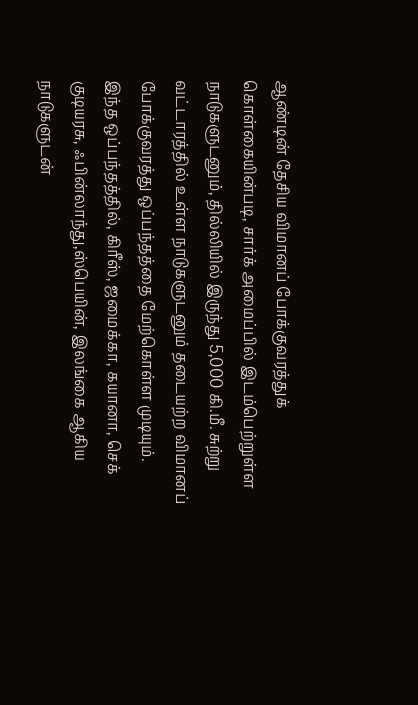ஆண்டின் தேசிய விமானப் போக்குவரத்துக் கொள்கையின்படி, சார்க் அமைப்பில் இடம்பெற்றுள்ள நாடுகளுடனும், தில்லியில் இருந்து 5,000 கி.மீ. சுற்று வட்டாரத்தில் உள்ள நாடுகளுடனும் தடையற்ற விமானப் போக்குவரத்து ஒப்பந்தத்தை மேற்கொள்ள முடியும்.
இந்த ஒப்பந்தத்தில், கிரீஸ், ஜமைக்கா, கயானா, செக் குடியரசு, ஃபின்லாந்து,ஸ்பெயின், இலங்கை ஆகிய நாடுகளுடன்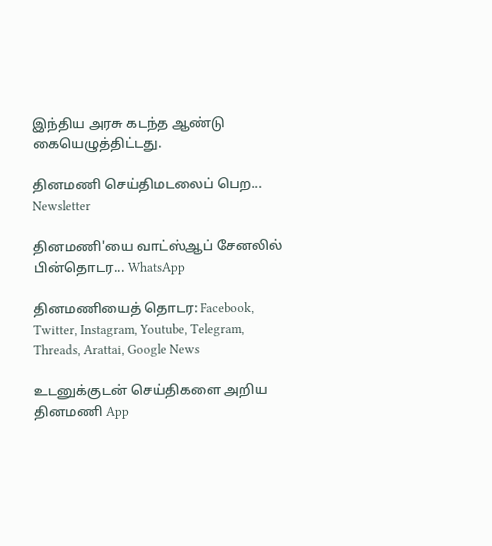இந்திய அரசு கடந்த ஆண்டு கையெழுத்திட்டது.

தினமணி செய்திமடலைப் பெற... Newsletter

தினமணி'யை வாட்ஸ்ஆப் சேனலில் பின்தொடர... WhatsApp

தினமணியைத் தொடர: Facebook, Twitter, Instagram, Youtube, Telegram, Threads, Arattai, Google News

உடனுக்குடன் செய்திகளை அறிய தினமணி App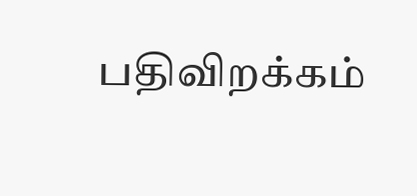பதிவிறக்கம்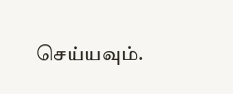செய்யவும்.